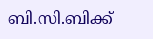ബി.സി.ബിക്ക്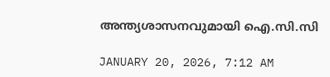അന്ത്യശാസനവുമായി ഐ.സി.സി

JANUARY 20, 2026, 7:12 AM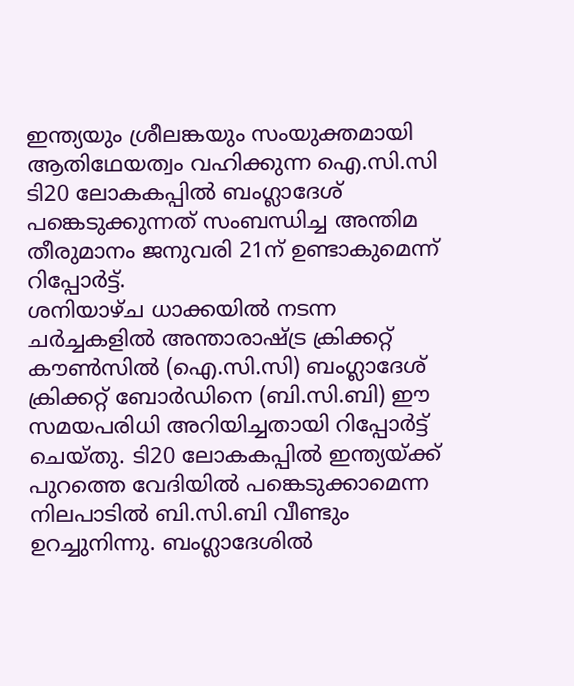ഇന്ത്യയും ശ്രീലങ്കയും സംയുക്തമായി ആതിഥേയത്വം വഹിക്കുന്ന ഐ.സി.സി ടി20 ലോകകപ്പിൽ ബംഗ്ലാദേശ് പങ്കെടുക്കുന്നത് സംബന്ധിച്ച അന്തിമ തീരുമാനം ജനുവരി 21ന് ഉണ്ടാകുമെന്ന് റിപ്പോർട്ട്.
ശനിയാഴ്ച ധാക്കയിൽ നടന്ന ചർച്ചകളിൽ അന്താരാഷ്ട്ര ക്രിക്കറ്റ് കൗൺസിൽ (ഐ.സി.സി) ബംഗ്ലാദേശ് ക്രിക്കറ്റ് ബോർഡിനെ (ബി.സി.ബി) ഈ സമയപരിധി അറിയിച്ചതായി റിപ്പോർട്ട് ചെയ്തു. ടി20 ലോകകപ്പിൽ ഇന്ത്യയ്ക്ക് പുറത്തെ വേദിയിൽ പങ്കെടുക്കാമെന്ന നിലപാടിൽ ബി.സി.ബി വീണ്ടും ഉറച്ചുനിന്നു. ബംഗ്ലാദേശിൽ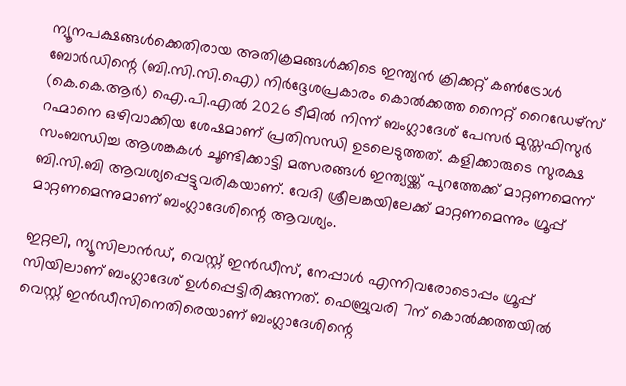ന്യൂനപക്ഷങ്ങൾക്കെതിരായ അതിക്രമങ്ങൾക്കിടെ ഇന്ത്യൻ ക്രിക്കറ്റ് കൺട്രോൾ ബോർഡിന്റെ (ബി.സി.സി.ഐ) നിർദ്ദേശപ്രകാരം കൊൽക്കത്ത നൈറ്റ് റൈഡേഴ്‌സ് (കെ.കെ.ആർ) ഐ.പി.എൽ 2026 ടീമിൽ നിന്ന് ബംഗ്ലാദേശ് പേസർ മുസ്തഫിസുർ റഹ്മാനെ ഒഴിവാക്കിയ ശേഷമാണ് പ്രതിസന്ധി ഉടലെടുത്തത്. കളിക്കാരുടെ സുരക്ഷ സംബന്ധിച്ച ആശങ്കകൾ ചൂണ്ടിക്കാട്ടി മത്സരങ്ങൾ ഇന്ത്യയ്ക്ക് പുറത്തേക്ക് മാറ്റണമെന്ന് ബി.സി.ബി ആവശ്യപ്പെട്ടുവരികയാണ്. വേദി ശ്രീലങ്കയിലേക്ക് മാറ്റണമെന്നും ഗ്രൂപ്പ് മാറ്റണമെന്നുമാണ് ബംഗ്ലാദേശിന്റെ ആവശ്യം.

ഇറ്റലി, ന്യൂസിലാൻഡ്, വെസ്റ്റ് ഇൻഡീസ്, നേപ്പാൾ എന്നിവരോടൊപ്പം ഗ്രൂപ്പ് സിയിലാണ് ബംഗ്ലാദേശ് ഉൾപ്പെട്ടിരിക്കുന്നത്. ഫെബ്രുവരി 7ന് കൊൽക്കത്തയിൽ വെസ്റ്റ് ഇൻഡീസിനെതിരെയാണ് ബംഗ്ലാദേശിന്റെ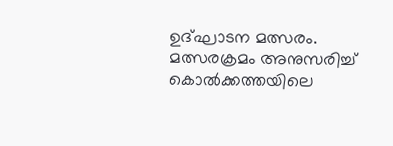ഉദ്ഘാടന മത്സരം. മത്സരക്രമം അനുസരിച്ച് കൊൽക്കത്തയിലെ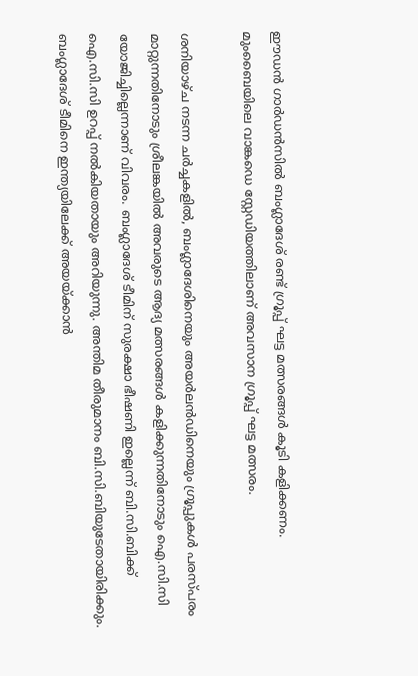ഈഡൻ ഗാർഡൻസിൽ ബംഗ്ലാദേശ് രണ്ട് ഗ്രൂപ്പ് ഘട്ട മത്സരങ്ങൾ കൂടി കളിക്കണം. മുംബൈയിലെ വാങ്കഡെ സ്റ്റേഡിയത്തിലാണ് അവസാന ഗ്രൂപ്പ് ഘട്ട മത്സരം.

ശനിയാഴ്ച നടന്ന ചർച്ചകളിൽ, ബംഗ്ലാദേശിനെയും അയർലൻഡിനെയും ഗ്രൂപ്പുകൾ പരസ്പരം മാറ്റുന്നതിനോടും ശ്രീലങ്കയിൽ അവരുടെ ആദ്യ മത്സരങ്ങൾ കളിക്കുന്നതിനോടും ഐ.സി.സി യോജിച്ചില്ലെന്നാണ് വിവരം. ബംഗ്ലാദേശ് ടീമിന് സുരക്ഷാ ഭീഷണി ഇല്ലെന്ന് ബി.സി.ബിക്ക് ഐ.സി.സി ഉറപ്പ് നൽകിയതായും അറിയുന്നു. അന്തിമ തീരുമാനം ബി.സി.ബിയുടേതായിരിക്കും. ബംഗ്ലാദേശ് ടീമിനെ ഇന്ത്യയിലേക്ക് അയയ്ക്കാൻ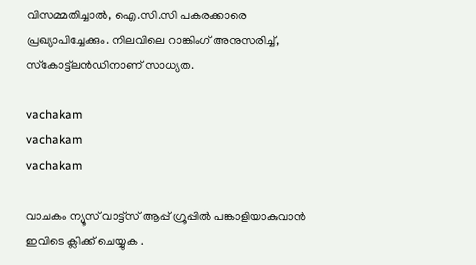വിസമ്മതിച്ചാൽ, ഐ.സി.സി പകരക്കാരെ പ്രഖ്യാപിച്ചേക്കും. നിലവിലെ റാങ്കിംഗ് അനുസരിച്ച്, സ്‌കോട്ട്‌ലൻഡിനാണ് സാധ്യത.

vachakam
vachakam
vachakam

വാചകം ന്യൂസ് വാട്ട്സ് ആപ്പ് ഗ്രൂപ്പിൽ പങ്കാളിയാകുവാൻ ഇവിടെ ക്ലിക്ക് ചെയ്യുക .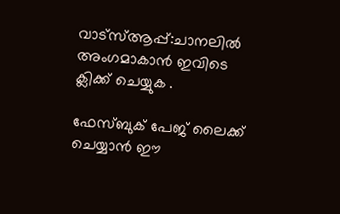വാട്സ്ആപ്പ്:ചാനലിൽ അംഗമാകാൻ ഇവിടെ ക്ലിക്ക് ചെയ്യുക .

ഫേസ്ബുക് പേജ് ലൈക്ക് ചെയ്യാൻ ഈ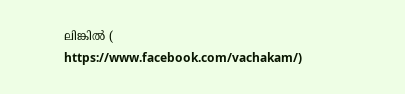ലിങ്കിൽ (
https://www.facebook.com/vachakam/)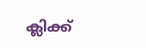ക്ലിക്ക്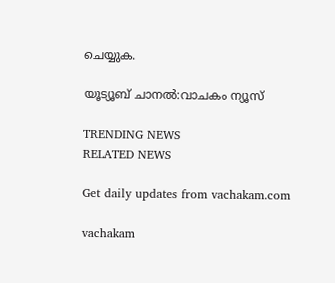ചെയ്യുക.

യൂട്യൂബ് ചാനൽ:വാചകം ന്യൂസ്

TRENDING NEWS
RELATED NEWS

Get daily updates from vachakam.com

vachakam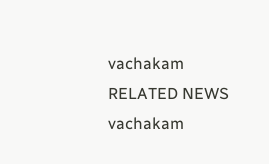vachakam
RELATED NEWS
vachakam